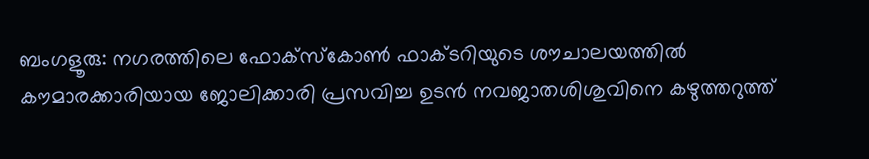ബംഗളൂരു: നഗരത്തിലെ ഫോക്സ്കോൺ ഫാക്ടറിയുടെ ശൗചാലയത്തിൽ കൗമാരക്കാരിയായ ജോലിക്കാരി പ്രസവിച്ച ഉടൻ നവജാതശിശുവിനെ കഴുത്തറുത്ത്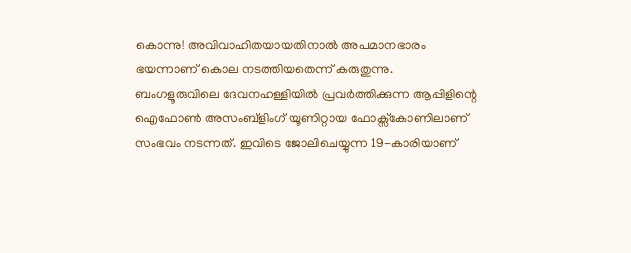കൊന്നു! അവിവാഹിതയായതിനാൽ അപമാനഭാരം ഭയന്നാണ് കൊല നടത്തിയതെന്ന് കരുതുന്നു.
ബംഗളൂരുവിലെ ദേവനഹള്ളിയിൽ പ്രവർത്തിക്കുന്ന ആപ്പിളിന്റെ ഐഫോൺ അസംബ്ളിംഗ് യൂണിറ്റായ ഫോക്സ്കോണിലാണ് സംഭവം നടന്നത്. ഇവിടെ ജോലിചെയ്യുന്ന 19-കാരിയാണ്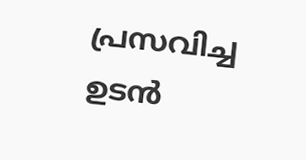പ്രസവിച്ച ഉടൻ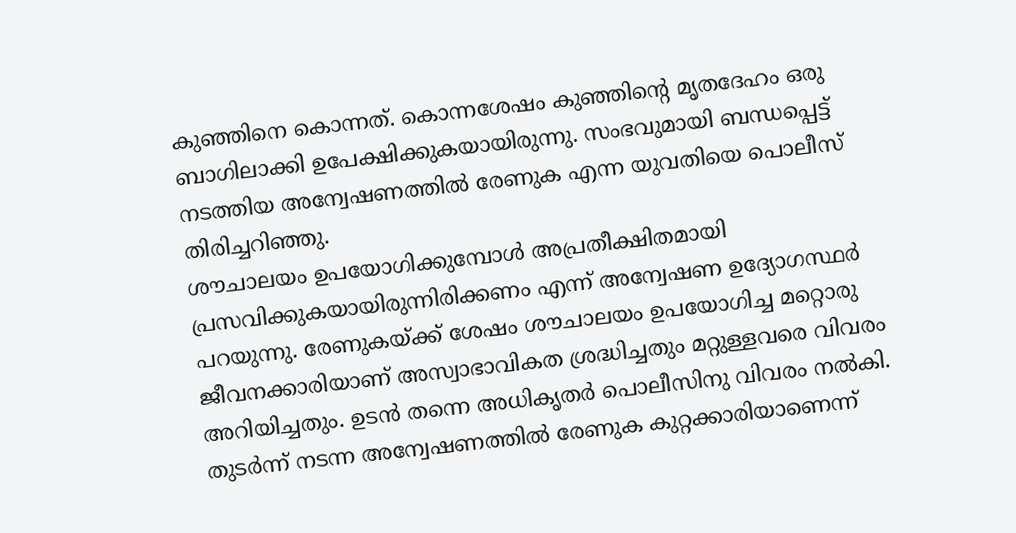കുഞ്ഞിനെ കൊന്നത്. കൊന്നശേഷം കുഞ്ഞിന്റെ മൃതദേഹം ഒരു ബാഗിലാക്കി ഉപേക്ഷിക്കുകയായിരുന്നു. സംഭവുമായി ബന്ധപ്പെട്ട് നടത്തിയ അന്വേഷണത്തിൽ രേണുക എന്ന യുവതിയെ പൊലീസ് തിരിച്ചറിഞ്ഞു.
ശൗചാലയം ഉപയോഗിക്കുമ്പോൾ അപ്രതീക്ഷിതമായി പ്രസവിക്കുകയായിരുന്നിരിക്കണം എന്ന് അന്വേഷണ ഉദ്യോഗസ്ഥർ പറയുന്നു. രേണുകയ്ക്ക് ശേഷം ശൗചാലയം ഉപയോഗിച്ച മറ്റൊരു ജീവനക്കാരിയാണ് അസ്വാഭാവികത ശ്രദ്ധിച്ചതും മറ്റുള്ളവരെ വിവരം അറിയിച്ചതും. ഉടൻ തന്നെ അധികൃതർ പൊലീസിനു വിവരം നൽകി. തുടർന്ന് നടന്ന അന്വേഷണത്തിൽ രേണുക കുറ്റക്കാരിയാണെന്ന്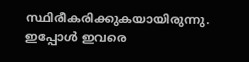സ്ഥിരീകരിക്കുകയായിരുന്നു. ഇപ്പോൾ ഇവരെ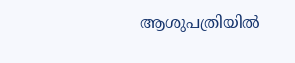ആശുപത്രിയിൽ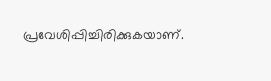പ്രവേശിപ്പിച്ചിരിക്കുകയാണ്.